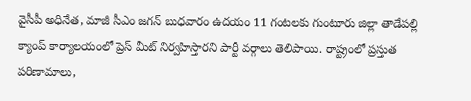వైసీపీ అధినేత, మాజీ సీఎం జగన్ బుధవారం ఉదయం 11 గంటలకు గుంటూరు జిల్లా తాడేపల్లి క్యాంప్ కార్యాలయంలో ప్రెస్ మీట్ నిర్వహిస్తారని పార్టీ వర్గాలు తెలిపాయి. రాష్ట్రంలో ప్రస్తుత పరిణామాలు,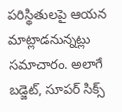పరిస్థితులపై ఆయన మాట్లాడనున్నట్లు సమాచారం. అలాగే బడ్జెట్, సూపర్ సిక్స్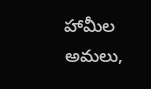హామీల అమలు,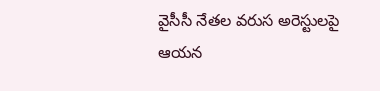వైసీసీ నేతల వరుస అరెస్టులపై ఆయన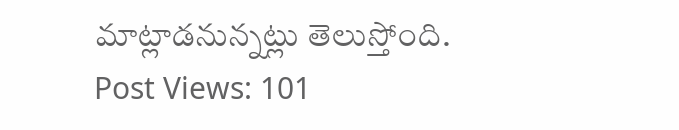మాట్లాడనున్నట్లు తెలుస్తోంది.
Post Views: 101